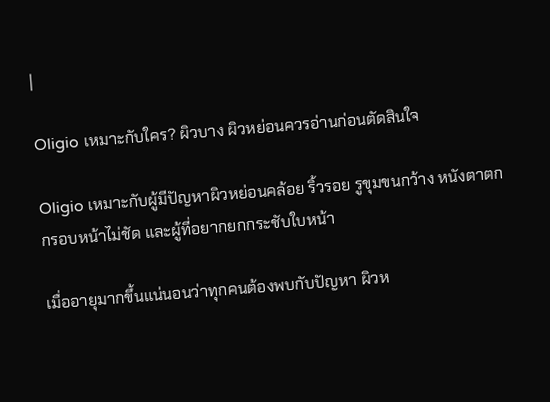|

Oligio เหมาะกับใคร? ผิวบาง ผิวหย่อนควรอ่านก่อนตัดสินใจ

Oligio เหมาะกับผู้มีปัญหาผิวหย่อนคล้อย ริ้วรอย รูขุมขนกว้าง หนังตาตก กรอบหน้าไม่ชัด และผู้ที่อยากยกกระชับใบหน้า

เมื่ออายุมากขึ้นแน่นอนว่าทุกคนต้องพบกับปัญหา ผิวห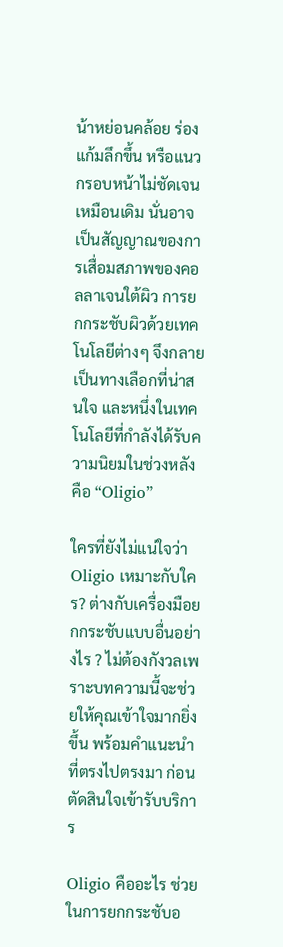น้าหย่อนคล้อย ร่องแก้มลึกขึ้น หรือแนวกรอบหน้าไม่ชัดเจนเหมือนเดิม นั่นอาจเป็นสัญญาณของการเสื่อมสภาพของคอลลาเจนใต้ผิว การยกกระชับผิวด้วยเทคโนโลยีต่างๆ จึงกลายเป็นทางเลือกที่น่าสนใจ และหนึ่งในเทคโนโลยีที่กำลังได้รับความนิยมในช่วงหลังคือ “Oligio”

ใครที่ยังไม่แน่ใจว่า Oligio เหมาะกับใคร? ต่างกับเครื่องมือยกกระชับแบบอื่นอย่างไร ? ไม่ต้องกังวลเพราะบทความนี้จะช่วยให้คุณเข้าใจมากยิ่งขึ้น พร้อมคำแนะนำที่ตรงไปตรงมา ก่อนตัดสินใจเข้ารับบริการ

Oligio คืออะไร ช่วยในการยกกระชับอ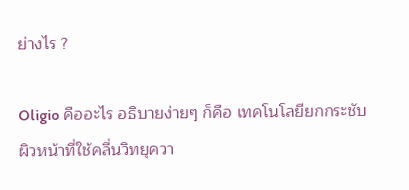ย่างไร ?

Oligio คืออะไร อธิบายง่ายๆ ก็คือ เทคโนโลยียกกระชับผิวหน้าที่ใช้คลื่นวิทยุควา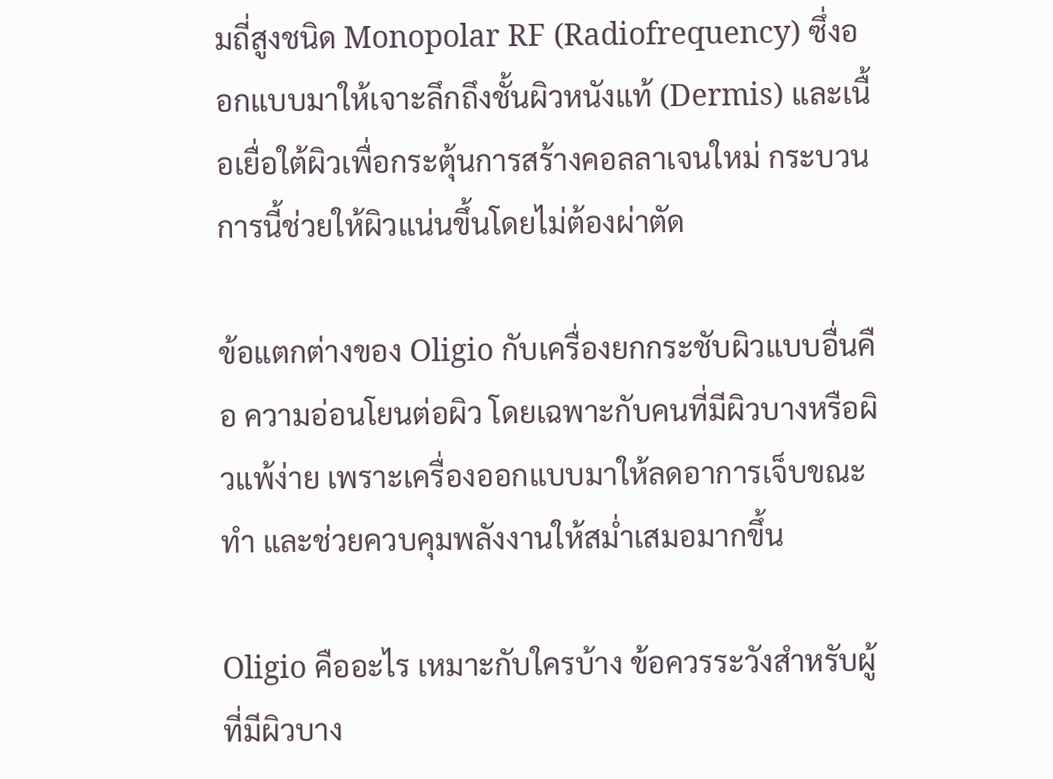มถี่สูงชนิด Monopolar RF (Radiofrequency) ซึ่งออกแบบมาให้เจาะลึกถึงชั้นผิวหนังแท้ (Dermis) และเนื้อเยื่อใต้ผิวเพื่อกระตุ้นการสร้างคอลลาเจนใหม่ กระบวนการนี้ช่วยให้ผิวแน่นขึ้นโดยไม่ต้องผ่าตัด

ข้อแตกต่างของ Oligio กับเครื่องยกกระชับผิวแบบอื่นคือ ความอ่อนโยนต่อผิว โดยเฉพาะกับคนที่มีผิวบางหรือผิวแพ้ง่าย เพราะเครื่องออกแบบมาให้ลดอาการเจ็บขณะทำ และช่วยควบคุมพลังงานให้สม่ำเสมอมากขึ้น

Oligio คืออะไร เหมาะกับใครบ้าง ข้อควรระวังสำหรับผู้ที่มีผิวบาง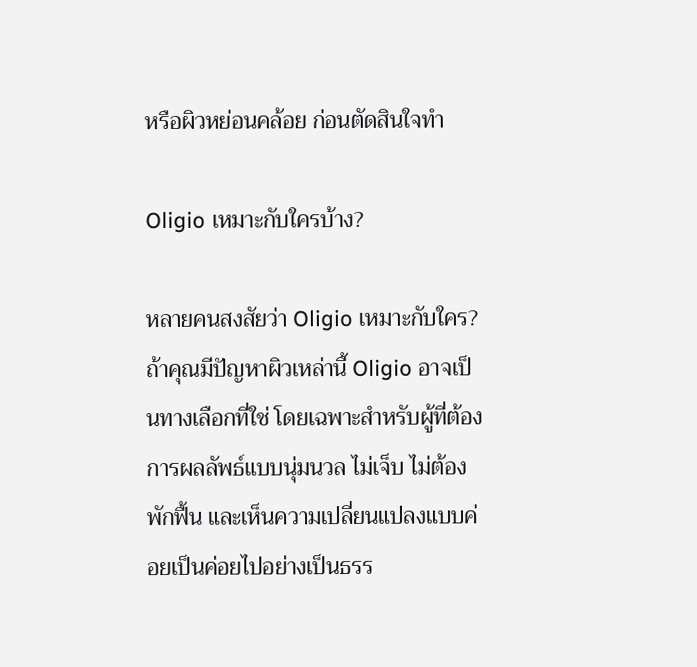หรือผิวหย่อนคล้อย ก่อนตัดสินใจทำ

Oligio เหมาะกับใครบ้าง?

หลายคนสงสัยว่า Oligio เหมาะกับใคร? ถ้าคุณมีปัญหาผิวเหล่านี้ Oligio อาจเป็นทางเลือกที่ใช่ โดยเฉพาะสำหรับผู้ที่ต้องการผลลัพธ์แบบนุ่มนวล ไม่เจ็บ ไม่ต้องพักฟื้น และเห็นความเปลี่ยนแปลงแบบค่อยเป็นค่อยไปอย่างเป็นธรร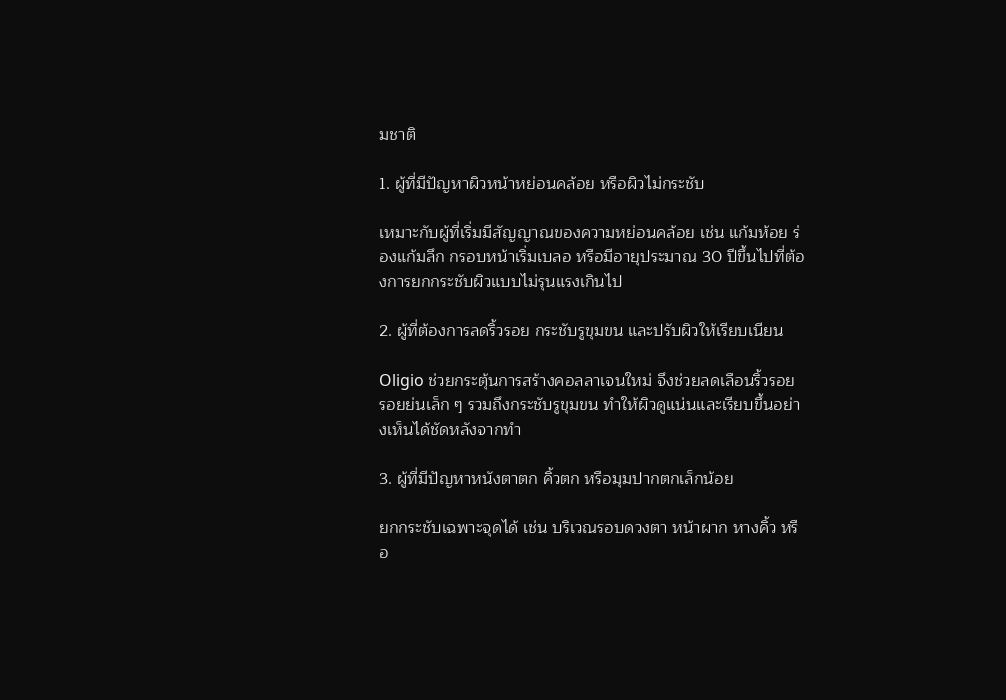มชาติ

1. ผู้ที่มีปัญหาผิวหน้าหย่อนคล้อย หรือผิวไม่กระชับ

เหมาะกับผู้ที่เริ่มมีสัญญาณของความหย่อนคล้อย เช่น แก้มห้อย ร่องแก้มลึก กรอบหน้าเริ่มเบลอ หรือมีอายุประมาณ 30 ปีขึ้นไปที่ต้องการยกกระชับผิวแบบไม่รุนแรงเกินไป

2. ผู้ที่ต้องการลดริ้วรอย กระชับรูขุมขน และปรับผิวให้เรียบเนียน

Oligio ช่วยกระตุ้นการสร้างคอลลาเจนใหม่ จึงช่วยลดเลือนริ้วรอย รอยย่นเล็ก ๆ รวมถึงกระชับรูขุมขน ทำให้ผิวดูแน่นและเรียบขึ้นอย่างเห็นได้ชัดหลังจากทำ

3. ผู้ที่มีปัญหาหนังตาตก คิ้วตก หรือมุมปากตกเล็กน้อย

ยกกระชับเฉพาะจุดได้ เช่น บริเวณรอบดวงตา หน้าผาก หางคิ้ว หรือ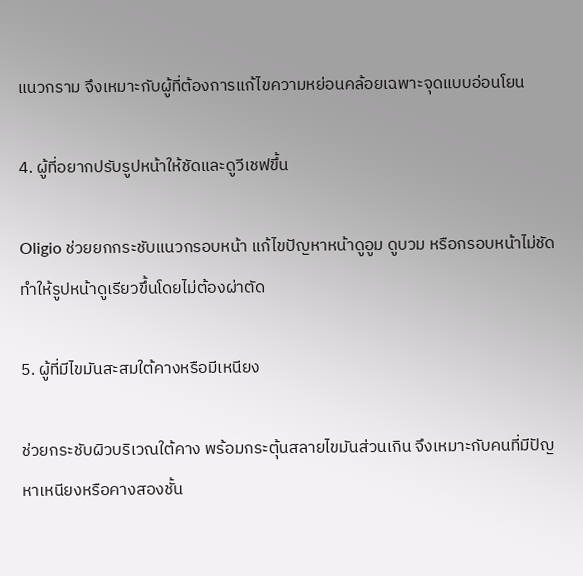แนวกราม จึงเหมาะกับผู้ที่ต้องการแก้ไขความหย่อนคล้อยเฉพาะจุดแบบอ่อนโยน

4. ผู้ที่อยากปรับรูปหน้าให้ชัดและดูวีเชฟขึ้น

Oligio ช่วยยกกระชับแนวกรอบหน้า แก้ไขปัญหาหน้าดูอูม ดูบวม หรือกรอบหน้าไม่ชัด ทำให้รูปหน้าดูเรียวขึ้นโดยไม่ต้องผ่าตัด

5. ผู้ที่มีไขมันสะสมใต้คางหรือมีเหนียง

ช่วยกระชับผิวบริเวณใต้คาง พร้อมกระตุ้นสลายไขมันส่วนเกิน จึงเหมาะกับคนที่มีปัญหาเหนียงหรือคางสองชั้น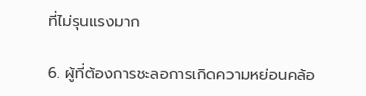ที่ไม่รุนแรงมาก

6. ผู้ที่ต้องการชะลอการเกิดความหย่อนคล้อ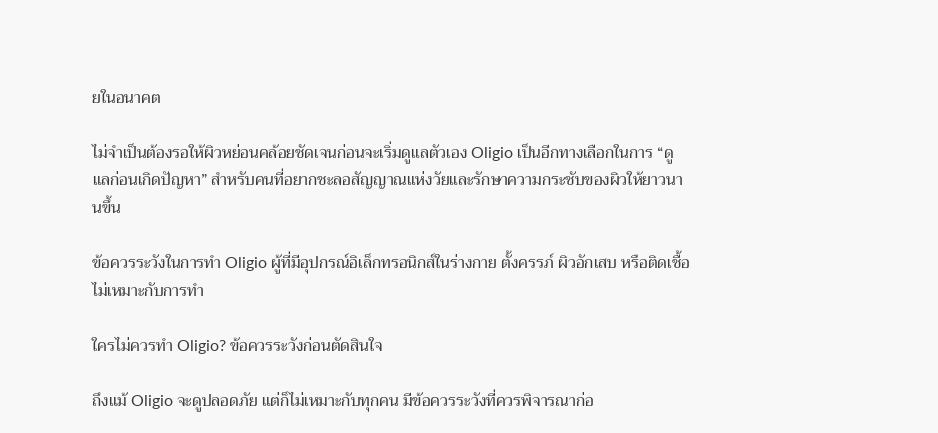ยในอนาคต

ไม่จำเป็นต้องรอให้ผิวหย่อนคล้อยชัดเจนก่อนจะเริ่มดูแลตัวเอง Oligio เป็นอีกทางเลือกในการ “ดูแลก่อนเกิดปัญหา” สำหรับคนที่อยากชะลอสัญญาณแห่งวัยและรักษาความกระชับของผิวให้ยาวนานขึ้น

ข้อควรระวังในการทำ Oligio ผู้ที่มีอุปกรณ์อิเล็กทรอนิกส์ในร่างกาย ตั้งครรภ์ ผิวอักเสบ หรือติดเชื้อ ไม่เหมาะกับการทำ

ใครไม่ควรทำ Oligio? ข้อควรระวังก่อนตัดสินใจ

ถึงแม้ Oligio จะดูปลอดภัย แต่ก็ไม่เหมาะกับทุกคน มีข้อควรระวังที่ควรพิจารณาก่อ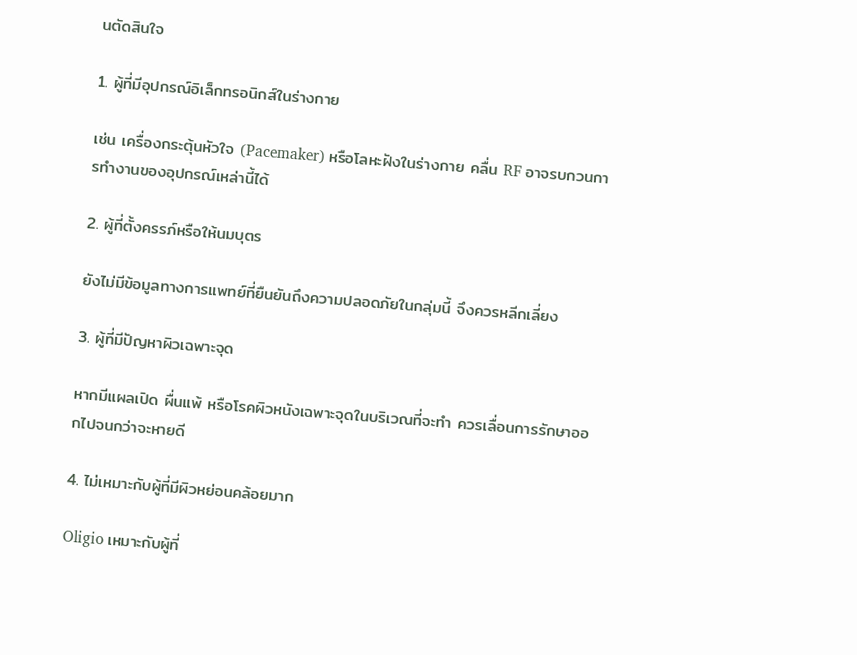นตัดสินใจ

1. ผู้ที่มีอุปกรณ์อิเล็กทรอนิกส์ในร่างกาย

เช่น เครื่องกระตุ้นหัวใจ (Pacemaker) หรือโลหะฝังในร่างกาย คลื่น RF อาจรบกวนการทำงานของอุปกรณ์เหล่านี้ได้

2. ผู้ที่ตั้งครรภ์หรือให้นมบุตร

ยังไม่มีข้อมูลทางการแพทย์ที่ยืนยันถึงความปลอดภัยในกลุ่มนี้ จึงควรหลีกเลี่ยง

3. ผู้ที่มีปัญหาผิวเฉพาะจุด

หากมีแผลเปิด ผื่นแพ้ หรือโรคผิวหนังเฉพาะจุดในบริเวณที่จะทำ ควรเลื่อนการรักษาออกไปจนกว่าจะหายดี

4. ไม่เหมาะกับผู้ที่มีผิวหย่อนคล้อยมาก

Oligio เหมาะกับผู้ที่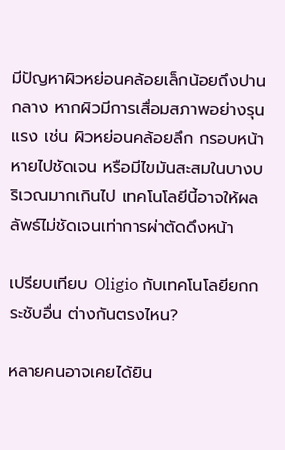มีปัญหาผิวหย่อนคล้อยเล็กน้อยถึงปานกลาง หากผิวมีการเสื่อมสภาพอย่างรุนแรง เช่น ผิวหย่อนคล้อยลึก กรอบหน้าหายไปชัดเจน หรือมีไขมันสะสมในบางบริเวณมากเกินไป เทคโนโลยีนี้อาจให้ผลลัพธ์ไม่ชัดเจนเท่าการผ่าตัดดึงหน้า

เปรียบเทียบ Oligio กับเทคโนโลยียกกระชับอื่น ต่างกันตรงไหน?

หลายคนอาจเคยได้ยิน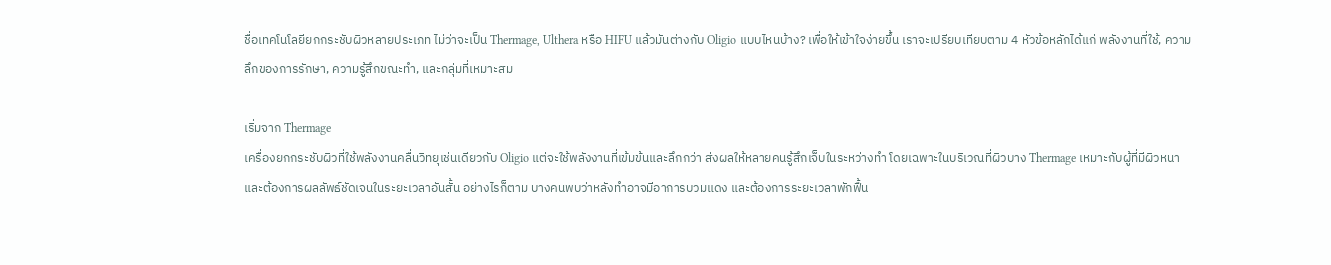ชื่อเทคโนโลยียกกระชับผิวหลายประเภท ไม่ว่าจะเป็น Thermage, Ulthera หรือ HIFU แล้วมันต่างกับ Oligio แบบไหนบ้าง? เพื่อให้เข้าใจง่ายขึ้น เราจะเปรียบเทียบตาม 4 หัวข้อหลักได้แก่ พลังงานที่ใช้, ความลึกของการรักษา, ความรู้สึกขณะทำ, และกลุ่มที่เหมาะสม

เริ่มจาก Thermage
เครื่องยกกระชับผิวที่ใช้พลังงานคลื่นวิทยุเช่นเดียวกับ Oligio แต่จะใช้พลังงานที่เข้มข้นและลึกกว่า ส่งผลให้หลายคนรู้สึกเจ็บในระหว่างทำ โดยเฉพาะในบริเวณที่ผิวบาง Thermage เหมาะกับผู้ที่มีผิวหนา และต้องการผลลัพธ์ชัดเจนในระยะเวลาอันสั้น อย่างไรก็ตาม บางคนพบว่าหลังทำอาจมีอาการบวมแดง และต้องการระยะเวลาพักฟื้น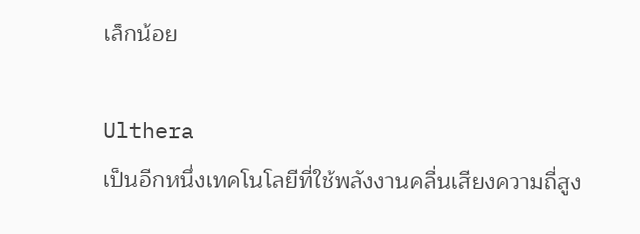เล็กน้อย

Ulthera
เป็นอีกหนึ่งเทคโนโลยีที่ใช้พลังงานคลื่นเสียงความถี่สูง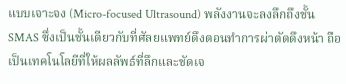แบบเจาะจง (Micro-focused Ultrasound) พลังงานจะลงลึกถึงชั้น SMAS ซึ่งเป็นชั้นเดียวกับที่ศัลยแพทย์ดึงตอนทำการผ่าตัดดึงหน้า ถือเป็นเทคโนโลยีที่ให้ผลลัพธ์ที่ลึกและชัดเจ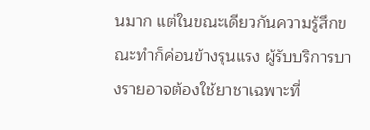นมาก แต่ในขณะเดียวกันความรู้สึกขณะทำก็ค่อนข้างรุนแรง ผู้รับบริการบางรายอาจต้องใช้ยาชาเฉพาะที่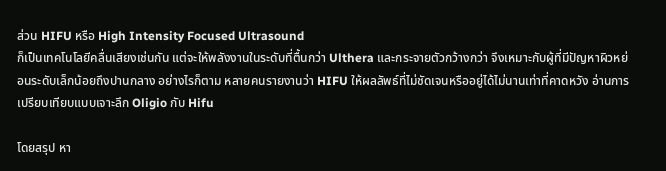ส่วน HIFU หรือ High Intensity Focused Ultrasound
ก็เป็นเทคโนโลยีคลื่นเสียงเช่นกัน แต่จะให้พลังงานในระดับที่ตื้นกว่า Ulthera และกระจายตัวกว้างกว่า จึงเหมาะกับผู้ที่มีปัญหาผิวหย่อนระดับเล็กน้อยถึงปานกลาง อย่างไรก็ตาม หลายคนรายงานว่า HIFU ให้ผลลัพธ์ที่ไม่ชัดเจนหรืออยู่ได้ไม่นานเท่าที่คาดหวัง อ่านการเปรียบเทียบแบบเจาะลึก Oligio กับ Hifu

โดยสรุป หา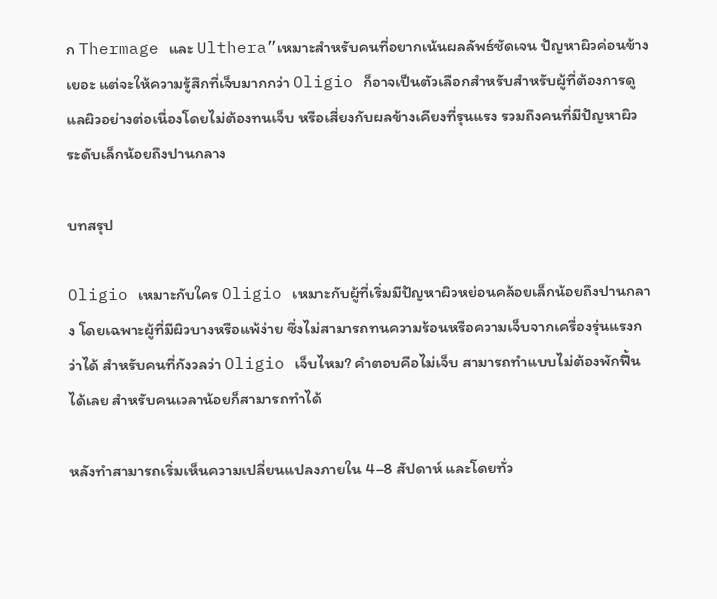ก Thermage และ Ulthera”เหมาะสำหรับคนที่อยากเน้นผลลัพธ์ชัดเจน ปัญหาผิวค่อนข้างเยอะ แต่จะให้ความรู้สึกที่เจ็บมากกว่า Oligio ก็อาจเป็นตัวเลือกสำหรับสำหรับผู้ที่ต้องการดูแลผิวอย่างต่อเนื่องโดยไม่ต้องทนเจ็บ หรือเสี่ยงกับผลข้างเคียงที่รุนแรง รวมถึงคนที่มีปัญหาผิวระดับเล็กน้อยถึงปานกลาง

บทสรุป

Oligio เหมาะกับใคร Oligio เหมาะกับผู้ที่เริ่มมีปัญหาผิวหย่อนคล้อยเล็กน้อยถึงปานกลาง โดยเฉพาะผู้ที่มีผิวบางหรือแพ้ง่าย ซึ่งไม่สามารถทนความร้อนหรือความเจ็บจากเครื่องรุ่นแรงกว่าได้ สำหรับคนที่กังวลว่า Oligio เจ็บไหม? คำตอบคือไม่เจ็บ สามารถทำแบบไม่ต้องพักฟื้นได้เลย สำหรับคนเวลาน้อยก็สามารถทำได้

หลังทำสามารถเริ่มเห็นความเปลี่ยนแปลงภายใน 4–8 สัปดาห์ และโดยทั่ว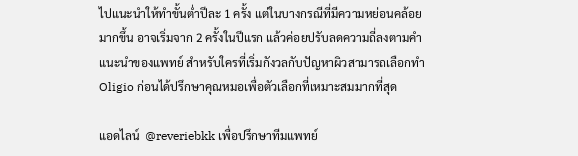ไปแนะนำให้ทำขั้นต่ำปีละ 1 ครั้ง แต่ในบางกรณีที่มีความหย่อนคล้อยมากขึ้น อาจเริ่มจาก 2 ครั้งในปีแรก แล้วค่อยปรับลดความถี่ลงตามคำแนะนำของแพทย์ สำหรับใครที่เริ่มกังวลกับปัญหาผิวสามารถเลือกทำ Oligio ก่อนได้ปรึกษาคุณหมอเพื่อตัวเลือกที่เหมาะสมมากที่สุด

แอดไลน์  @reveriebkk เพื่อปรึกษาทีมแพทย์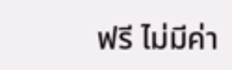ฟรี ไม่มีค่า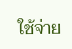ใช้จ่าย